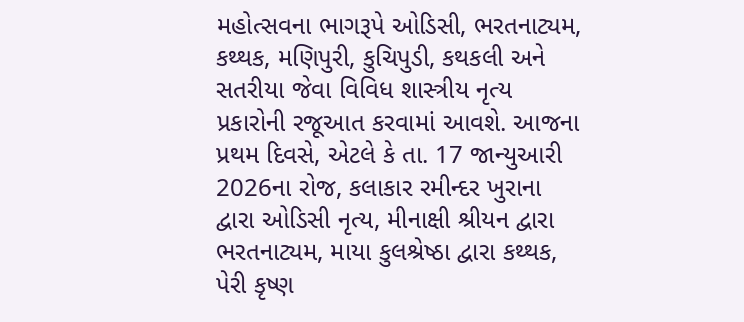મહોત્સવના ભાગરૂપે ઓડિસી, ભરતનાટ્યમ, કથ્થક, મણિપુરી, કુચિપુડી, કથકલી અને સતરીયા જેવા વિવિધ શાસ્ત્રીય નૃત્ય પ્રકારોની રજૂઆત કરવામાં આવશે. આજના પ્રથમ દિવસે, એટલે કે તા. 17 જાન્યુઆરી 2026ના રોજ, કલાકાર રમીન્દર ખુરાના દ્વારા ઓડિસી નૃત્ય, મીનાક્ષી શ્રીયન દ્વારા ભરતનાટ્યમ, માયા કુલશ્રેષ્ઠા દ્વારા કથ્થક, પેરી કૃષ્ણ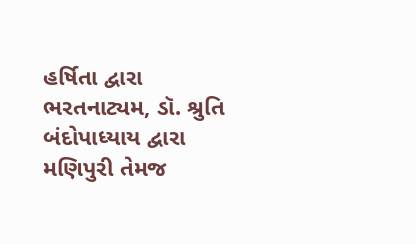હર્ષિતા દ્વારા ભરતનાટ્યમ, ડૉ. શ્રુતિ બંદોપાધ્યાય દ્વારા મણિપુરી તેમજ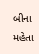બીના મહેતા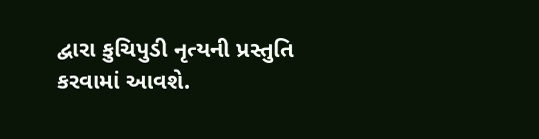દ્વારા કુચિપુડી નૃત્યની પ્રસ્તુતિ કરવામાં આવશે.